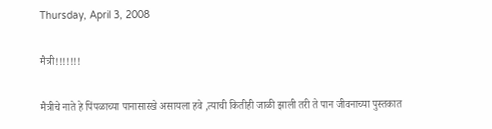Thursday, April 3, 2008

मैत्री!!!!!!!

मैत्रीचे नाते हे पिंपळाच्या पानासारखे असायला हवे ,त्याची कितीही जाळी झाली तरी ते पान जीवनाच्या पुस्तकात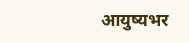आयुष्यभर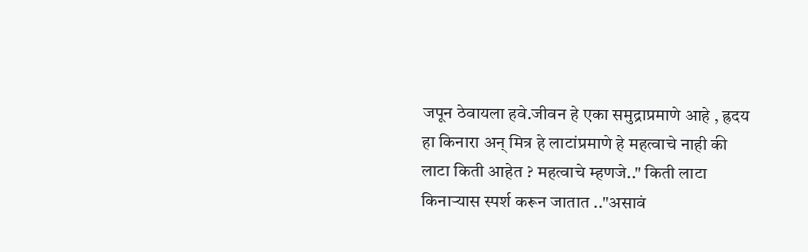जपून ठेवायला हवे.जीवन हे एका समुद्राप्रमाणे आहे , ह्रदय हा किनारा अन् मित्र हे लाटांप्रमाणे हे महत्वाचे नाही की लाटा किती आहेत ? महत्वाचे म्हणजे.." किती लाटा किनार्‍यास स्पर्श करून जातात .."असावं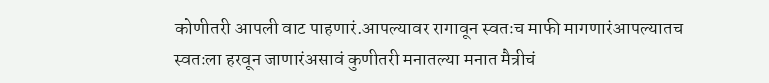कोणीतरी आपली वाट पाहणारं.आपल्यावर रागावून स्वतःच माफी मागणारंआपल्यातच स्वतःला हरवून जाणारंअसावं कुणीतरी मनातल्या मनात मैत्रीचं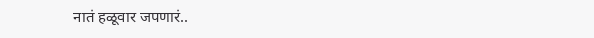नातं हळूवार जपणारं..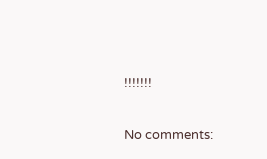!!!!!!!

No comments: